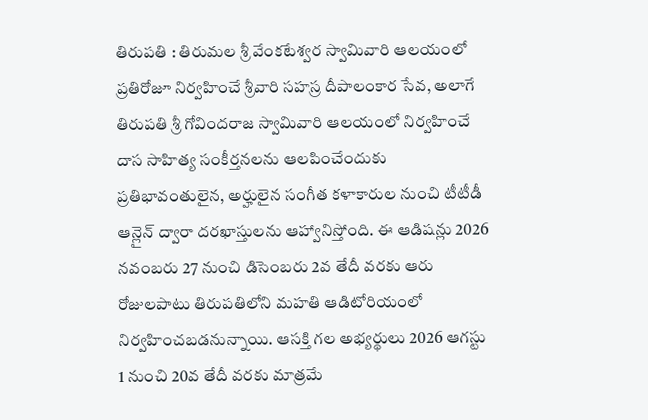తిరుపతి : తిరుమల శ్రీ వేంకటేశ్వర స్వామివారి ఆలయంలో ప్రతిరోజూ నిర్వహించే శ్రీవారి సహస్ర దీపాలంకార సేవ, అలాగే తిరుపతి శ్రీ గోవిందరాజ స్వామివారి ఆలయంలో నిర్వహించే దాస సాహిత్య సంకీర్తనలను ఆలపించేందుకు ప్రతిభావంతులైన, అర్హులైన సంగీత కళాకారుల నుంచి టీటీడీ ఆన్లైన్ ద్వారా దరఖాస్తులను ఆహ్వానిస్తోంది. ఈ ఆడిషన్లు 2026 నవంబరు 27 నుంచి డిసెంబరు 2వ తేదీ వరకు ఆరు రోజులపాటు తిరుపతిలోని మహతి ఆడిటోరియంలో నిర్వహించబడనున్నాయి. ఆసక్తి గల అభ్యర్థులు 2026 ఆగస్టు 1 నుంచి 20వ తేదీ వరకు మాత్రమే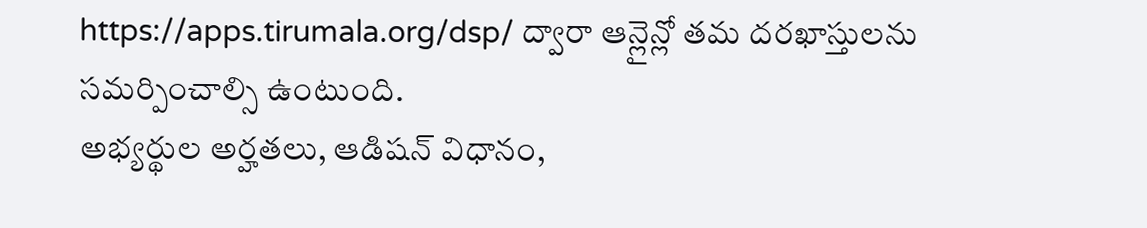https://apps.tirumala.org/dsp/ ద్వారా ఆన్లైన్లో తమ దరఖాస్తులను సమర్పించాల్సి ఉంటుంది.
అభ్యర్థుల అర్హతలు, ఆడిషన్ విధానం,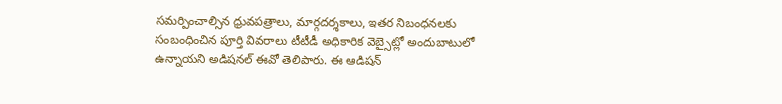సమర్పించాల్సిన ధ్రువపత్రాలు, మార్గదర్శకాలు, ఇతర నిబంధనలకు సంబంధించిన పూర్తి వివరాలు టీటీడీ అధికారిక వెబ్సైట్లో అందుబాటులో ఉన్నాయని అడిషనల్ ఈవో తెలిపారు. ఈ ఆడిషన్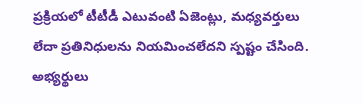ప్రక్రియలో టీటీడీ ఎటువంటి ఏజెంట్లు, మధ్యవర్తులు లేదా ప్రతినిధులను నియమించలేదని స్పష్టం చేసింది. అభ్యర్థులు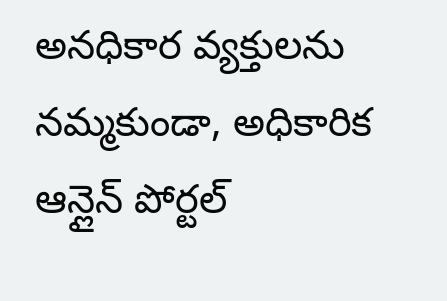అనధికార వ్యక్తులను నమ్మకుండా, అధికారిక ఆన్లైన్ పోర్టల్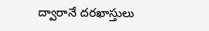ద్వారానే దరఖాస్తులు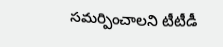సమర్పించాలని టీటీడీ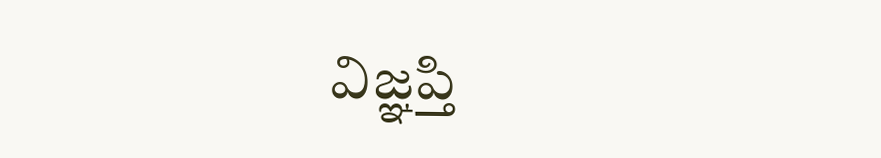విజ్ఞప్తి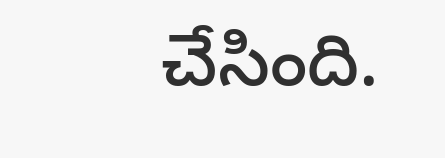చేసింది.